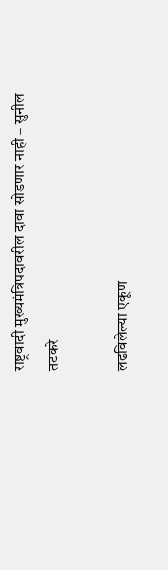राष्ट्रवादी मुख्यमंत्रिपदावरील दावा सोडणार नाही – सुनील तटकरे

लढविलेल्या एकूण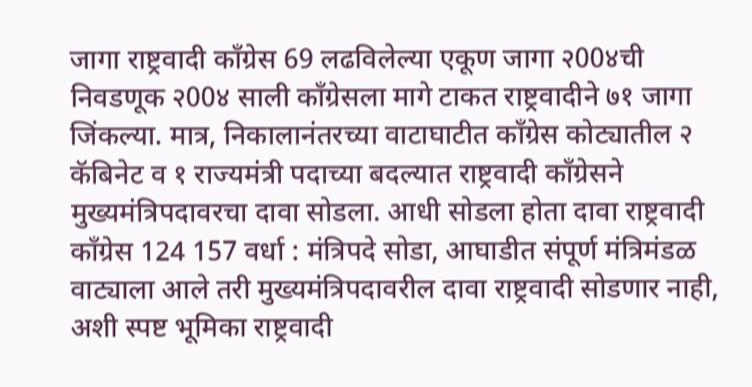जागा राष्ट्रवादी काँग्रेस 69 लढविलेल्या एकूण जागा २00४ची निवडणूक २00४ साली काँग्रेसला मागे टाकत राष्ट्रवादीने ७१ जागा जिंकल्या. मात्र, निकालानंतरच्या वाटाघाटीत काँग्रेस कोट्यातील २ कॅबिनेट व १ राज्यमंत्री पदाच्या बदल्यात राष्ट्रवादी काँग्रेसने मुख्यमंत्रिपदावरचा दावा सोडला. आधी सोडला होता दावा राष्ट्रवादी काँग्रेस 124 157 वर्धा : मंत्रिपदे सोडा, आघाडीत संपूर्ण मंत्रिमंडळ वाट्याला आले तरी मुख्यमंत्रिपदावरील दावा राष्ट्रवादी सोडणार नाही, अशी स्पष्ट भूमिका राष्ट्रवादी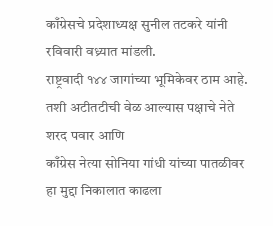काँग्रेसचे प्रदेशाध्यक्ष सुनील तटकरे यांनी रविवारी वध्र्यात मांडली.
राष्ट्रवादी १४४ जागांच्या भूमिकेवर ठाम आहे. तशी अटीतटीची वेळ आल्यास पक्षाचे नेते शरद पवार आणि
काँग्रेस नेत्या सोनिया गांधी यांच्या पातळीवर हा मुद्दा निकालात काढला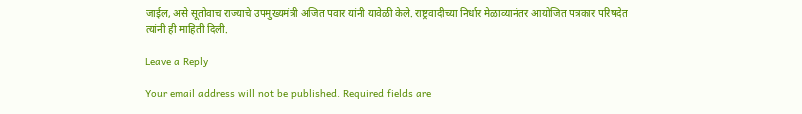जाईल, असे सूतोवाच राज्याचे उपमुख्यमंत्री अजित पवार यांनी यावेळी केले. राष्ट्रवादीच्या निर्धार मेळाव्यानंतर आयोजित पत्रकार परिषदेत त्यांनी ही माहिती दिली.

Leave a Reply

Your email address will not be published. Required fields are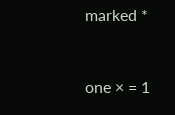marked *


one × = 1